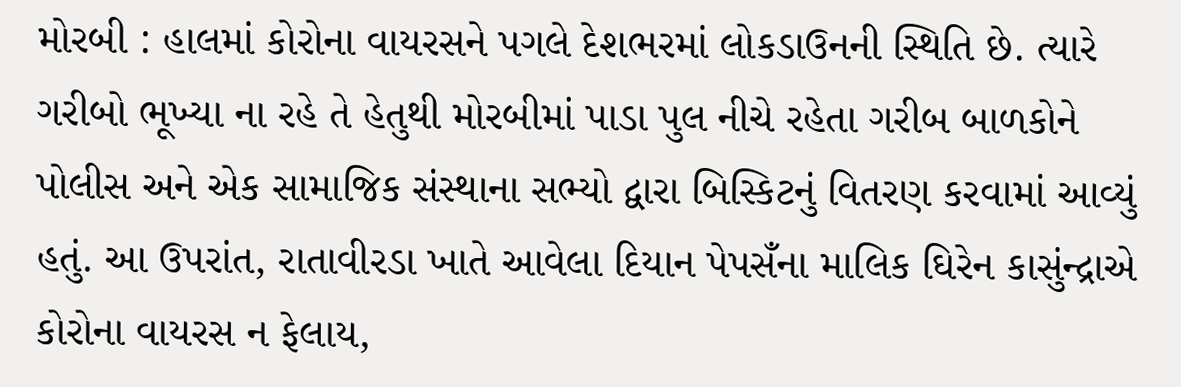મોરબી : હાલમાં કોરોના વાયરસને પગલે દેશભરમાં લોકડાઉનની સ્થિતિ છે. ત્યારે ગરીબો ભૂખ્યા ના રહે તે હેતુથી મોરબીમાં પાડા પુલ નીચે રહેતા ગરીબ બાળકોને પોલીસ અને એક સામાજિક સંસ્થાના સભ્યો દ્વારા બિસ્કિટનું વિતરણ કરવામાં આવ્યું હતું. આ ઉપરાંત, રાતાવીરડા ખાતે આવેલા દિયાન પેપસઁના માલિક ઘિરેન કાસુંન્દ્રાએ કોરોના વાયરસ ન ફેલાય,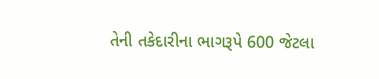તેની તકેદારીના ભાગરૂપે 600 જેટલા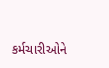કર્મચારીઓને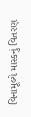વિનામૂલ્યે માસ્કનું વિતરણ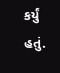કર્યું હતું.